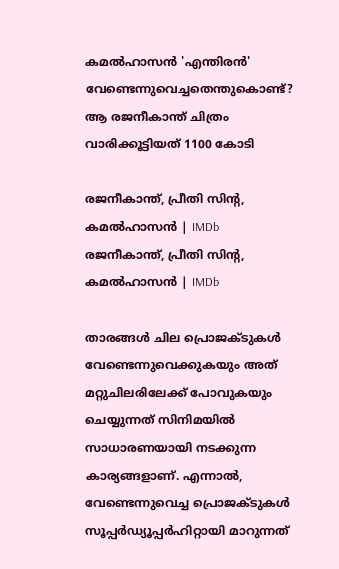കമൽഹാസൻ 'എന്തിരൻ' വേണ്ടെന്നുവെച്ചതെന്തുകൊണ്ട്? ആ രജനീകാന്ത് ചിത്രം വാരിക്കൂട്ടിയത് 1100 കോടി

രജനീകാന്ത്, പ്രീതി സിന്റ, കമൽഹാസൻ | IMDb
രജനീകാന്ത്, പ്രീതി സിന്റ, കമൽഹാസൻ | IMDb

താരങ്ങൾ ചില പ്രൊജക്ടുകൾ വേണ്ടെന്നുവെക്കുകയും അത് മറ്റുചിലരിലേക്ക് പോവുകയും ചെയ്യുന്നത് സിനിമയിൽ സാധാരണയായി നടക്കുന്ന കാര്യങ്ങളാണ്. എന്നാൽ, വേണ്ടെന്നുവെച്ച പ്രൊജക്ടുകൾ സൂപ്പർഡ്യൂപ്പർഹിറ്റായി മാറുന്നത്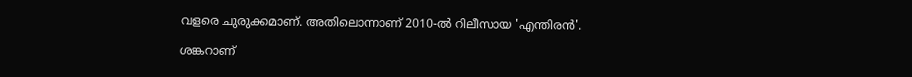വളരെ ചുരുക്കമാണ്. അതിലൊന്നാണ് 2010-ൽ റിലീസായ 'എന്തിരൻ'.

ശങ്കറാണ്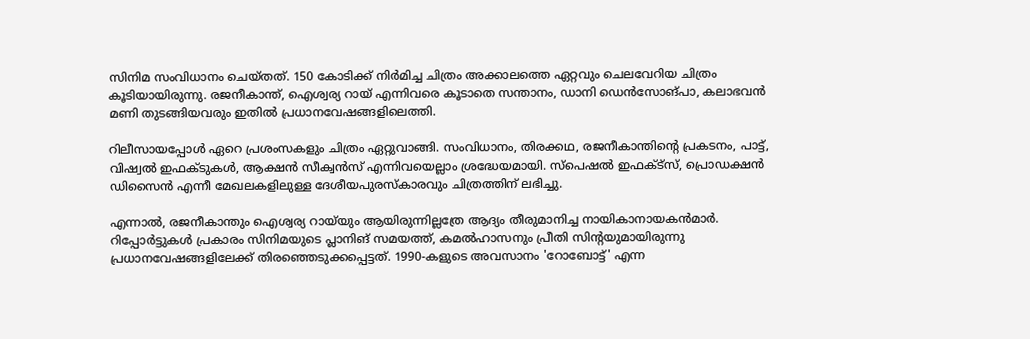സിനിമ സംവിധാനം ചെയ്തത്. 150 കോടിക്ക് നിർമിച്ച ചിത്രം അക്കാലത്തെ ഏറ്റവും ചെലവേറിയ ചിത്രം കൂടിയായിരുന്നു. രജനീകാന്ത്, ഐശ്വര്യ റായ് എന്നിവരെ കൂടാതെ സന്താനം, ഡാനി ഡെൻസോങ്പാ, കലാഭവൻ മണി തുടങ്ങിയവരും ഇതിൽ പ്രധാനവേഷങ്ങളിലെത്തി.

റിലീസായപ്പോൾ ഏറെ പ്രശംസകളും ചിത്രം ഏറ്റുവാങ്ങി. സംവിധാനം, തിരക്കഥ, രജനീകാന്തിന്റെ പ്രകടനം, പാട്ട്, വിഷ്വൽ ഇഫക്ടുകൾ, ആക്ഷൻ സീക്വൻസ് എന്നിവയെല്ലാം ശ്രദ്ധേയമായി. സ്‌പെഷൽ ഇഫക്ട്‌സ്, പ്രൊഡക്ഷൻ ഡിസൈൻ എന്നീ മേഖലകളിലുള്ള ദേശീയപുരസ്‌കാരവും ചിത്രത്തിന് ലഭിച്ചു.

എന്നാൽ, രജനീകാന്തും ഐശ്വര്യ റായ്‌യും ആയിരുന്നില്ലത്രേ ആദ്യം തീരുമാനിച്ച നായികാനായകൻമാർ. റിപ്പോർട്ടുകൾ പ്രകാരം സിനിമയുടെ പ്ലാനിങ് സമയത്ത്, കമൽഹാസനും പ്രീതി സിന്റയുമായിരുന്നു പ്രധാനവേഷങ്ങളിലേക്ക് തിരഞ്ഞെടുക്കപ്പെട്ടത്. 1990-കളുടെ അവസാനം 'റോബോട്ട്' എന്ന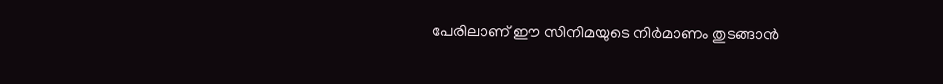പേരിലാണ് ഈ സിനിമയുടെ നിർമാണം തുടങ്ങാൻ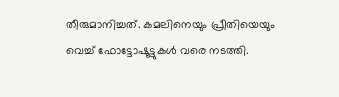തീരുമാനിച്ചത്. കമലിനെയും പ്രീതിയെയും വെച്ച് ഫോട്ടോഷൂട്ടുകൾ വരെ നടത്തി.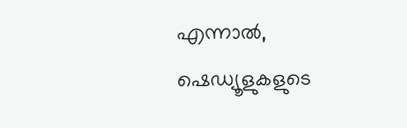എന്നാൽ, ഷെഡ്യൂളുകളുടെ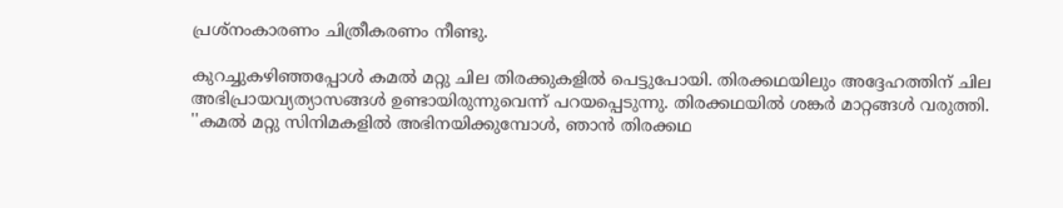പ്രശ്‌നംകാരണം ചിത്രീകരണം നീണ്ടു.

കുറച്ചുകഴിഞ്ഞപ്പോൾ കമൽ മറ്റു ചില തിരക്കുകളിൽ പെട്ടുപോയി. തിരക്കഥയിലും അദ്ദേഹത്തിന് ചില അഭിപ്രായവ്യത്യാസങ്ങൾ ഉണ്ടായിരുന്നുവെന്ന് പറയപ്പെടുന്നു. തിരക്കഥയിൽ ശങ്കർ മാറ്റങ്ങൾ വരുത്തി. ''കമൽ മറ്റു സിനിമകളിൽ അഭിനയിക്കുമ്പോൾ, ഞാൻ തിരക്കഥ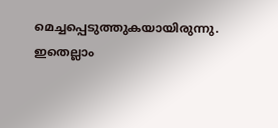മെച്ചപ്പെടുത്തുകയായിരുന്നു. ഇതെല്ലാം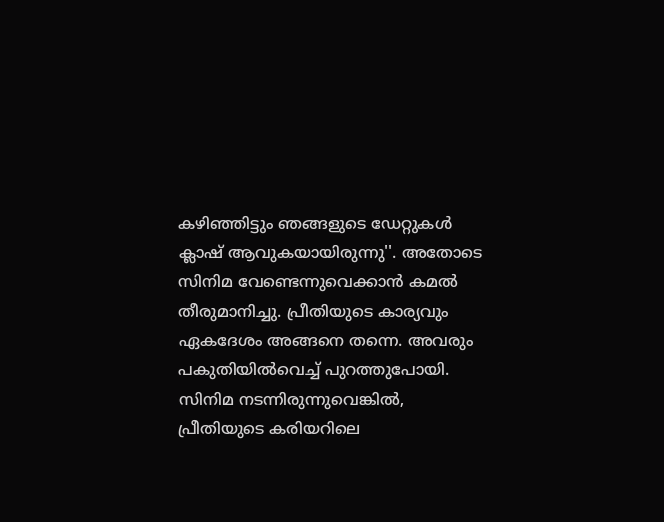കഴിഞ്ഞിട്ടും ഞങ്ങളുടെ ഡേറ്റുകൾ ക്ലാഷ് ആവുകയായിരുന്നു''. അതോടെ സിനിമ വേണ്ടെന്നുവെക്കാൻ കമൽ തീരുമാനിച്ചു. പ്രീതിയുടെ കാര്യവും ഏകദേശം അങ്ങനെ തന്നെ. അവരും പകുതിയിൽവെച്ച് പുറത്തുപോയി. സിനിമ നടന്നിരുന്നുവെങ്കിൽ, പ്രീതിയുടെ കരിയറിലെ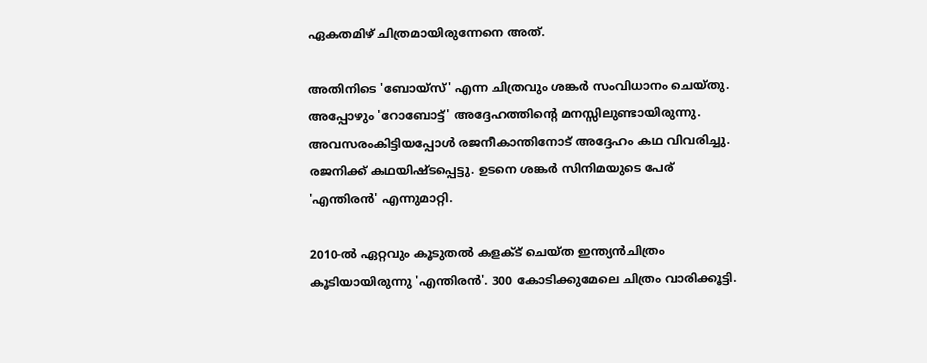ഏകതമിഴ് ചിത്രമായിരുന്നേനെ അത്.

അതിനിടെ 'ബോയ്‌സ്' എന്ന ചിത്രവും ശങ്കർ സംവിധാനം ചെയ്തു. അപ്പോഴും 'റോബോട്ട്' അദ്ദേഹത്തിന്റെ മനസ്സിലുണ്ടായിരുന്നു. അവസരംകിട്ടിയപ്പോൾ രജനീകാന്തിനോട് അദ്ദേഹം കഥ വിവരിച്ചു. രജനിക്ക് കഥയിഷ്ടപ്പെട്ടു. ഉടനെ ശങ്കർ സിനിമയുടെ പേര് 'എന്തിരൻ' എന്നുമാറ്റി.

2010-ൽ ഏറ്റവും കൂടുതൽ കളക്ട് ചെയ്ത ഇന്ത്യൻചിത്രം കൂടിയായിരുന്നു 'എന്തിരൻ'. 300 കോടിക്കുമേലെ ചിത്രം വാരിക്കൂട്ടി.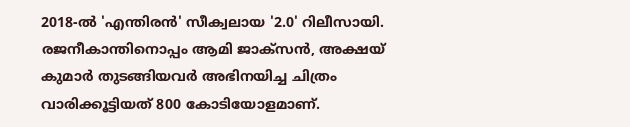2018-ൽ 'എന്തിരൻ' സീക്വലായ '2.0' റിലീസായി. രജനീകാന്തിനൊപ്പം ആമി ജാക്‌സൻ, അക്ഷയ് കുമാർ തുടങ്ങിയവർ അഭിനയിച്ച ചിത്രം വാരിക്കൂട്ടിയത് 800 കോടിയോളമാണ്.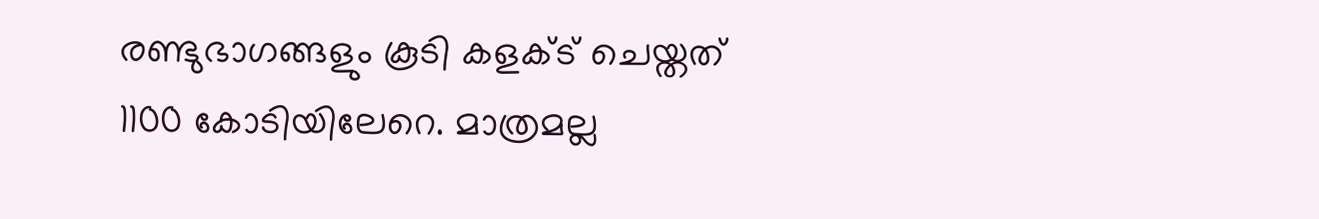രണ്ടുഭാഗങ്ങളും കൂടി കളക്ട് ചെയ്തത് 1100 കോടിയിലേറെ. മാത്രമല്ല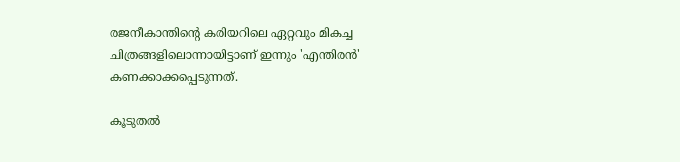രജനീകാന്തിന്റെ കരിയറിലെ ഏറ്റവും മികച്ച ചിത്രങ്ങളിലൊന്നായിട്ടാണ് ഇന്നും 'എന്തിരൻ' കണക്കാക്കപ്പെടുന്നത്.

കൂടുതൽ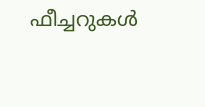ഫീച്ചറുകൾ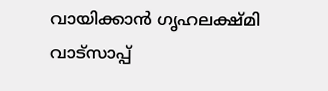വായിക്കാൻ ഗൃഹലക്ഷ്മി വാട്സാപ്പ്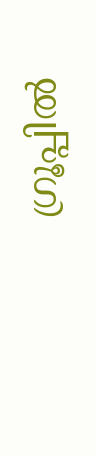ഗ്രൂപ്പിൽ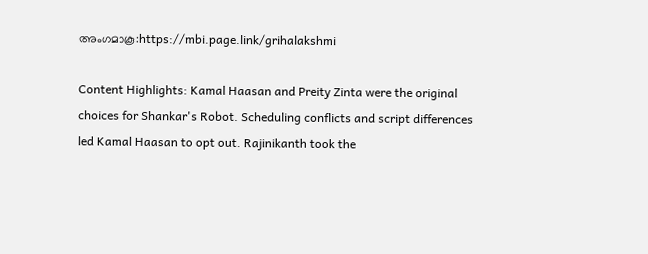അംഗമാകൂ:https://mbi.page.link/grihalakshmi

Content Highlights: Kamal Haasan and Preity Zinta were the original choices for Shankar's Robot. Scheduling conflicts and script differences led Kamal Haasan to opt out. Rajinikanth took the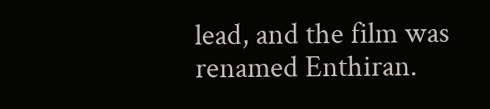lead, and the film was renamed Enthiran.